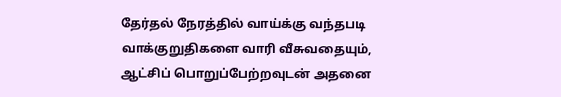தேர்தல் நேரத்தில் வாய்க்கு வந்தபடி வாக்குறுதிகளை வாரி வீசுவதையும், ஆட்சிப் பொறுப்பேற்றவுடன் அதனை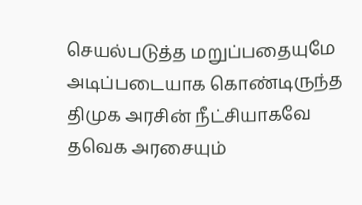செயல்படுத்த மறுப்பதையுமே அடிப்படையாக கொண்டிருந்த திமுக அரசின் நீட்சியாகவே தவெக அரசையும்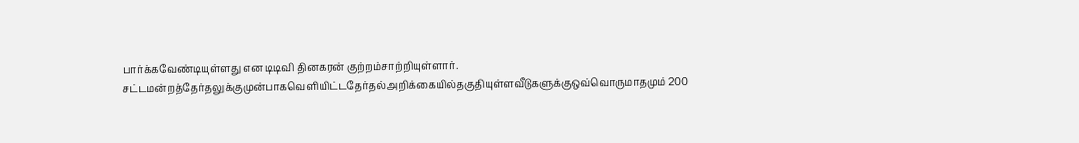பார்க்கவேண்டியுள்ளது என டிடிவி தினகரன் குற்றம்சாற்றியுள்ளார்.
சட்டமன்றத்தேர்தலுக்குமுன்பாகவெளியிட்டதேர்தல்அறிக்கையில்தகுதியுள்ளவீடுகளுக்குஒவ்வொருமாதமும் 200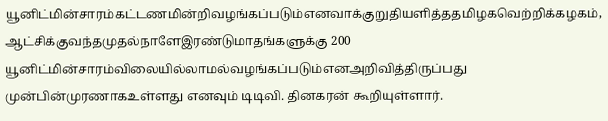யூனிட்மின்சாரம்கட்டணமின்றிவழங்கப்படும்எனவாக்குறுதியளித்ததமிழகவெற்றிக்கழகம், ஆட்சிக்குவந்தமுதல்நாளேஇரண்டுமாதங்களுக்கு 200 யூனிட்மின்சாரம்விலையில்லாமல்வழங்கப்படும்எனஅறிவித்திருப்பது முன்பின்முரணாகஉள்ளது எனவும் டிடிவி. தினகரன் கூறியுள்ளார்.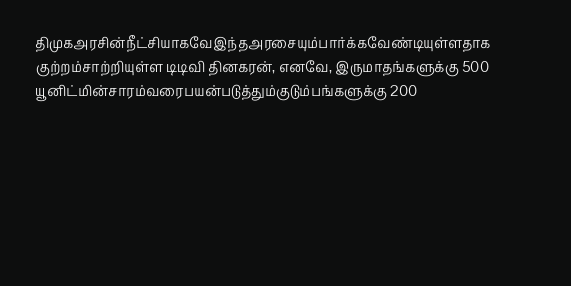திமுகஅரசின்நீட்சியாகவேஇந்தஅரசையும்பார்க்கவேண்டியுள்ளதாக குற்றம்சாற்றியுள்ள டிடிவி தினகரன், எனவே, இருமாதங்களுக்கு 500 யூனிட்மின்சாரம்வரைபயன்படுத்தும்குடும்பங்களுக்கு 200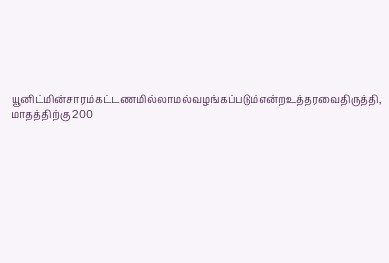யூனிட்மின்சாரம்கட்டணமில்லாமல்வழங்கப்படும்என்றஉத்தரவைதிருத்தி, மாதத்திற்கு 200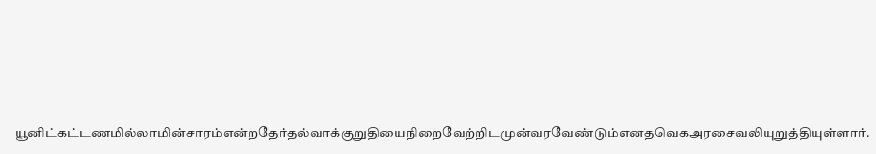யூனிட்கட்டணமில்லாமின்சாரம்என்றதேர்தல்வாக்குறுதியைநிறைவேற்றிடமுன்வரவேண்டும்எனதவெகஅரசைவலியுறுத்தியுள்ளார்.